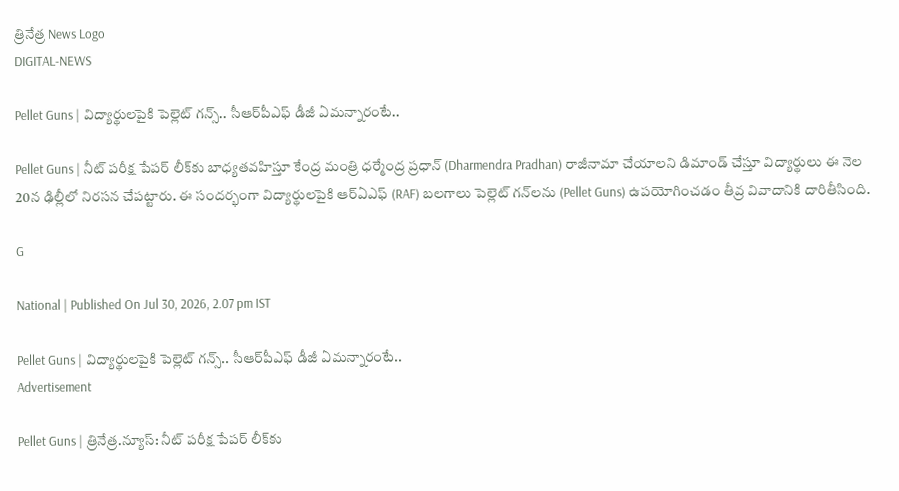త్రినేత్ర News Logo
DIGITAL-NEWS

Pellet Guns | విద్యార్థుల‌పైకి పెల్లెట్ గ‌న్స్.. సీఆర్‌పీఎఫ్ డీజీ ఏమ‌న్నారంటే..

Pellet Guns | నీట్ ప‌రీక్ష పేప‌ర్ లీక్‌కు బాధ్య‌తవ‌హిస్తూ కేంద్ర మంత్రి ధ‌ర్మేంద్ర ప్ర‌ధాన్ (Dharmendra Pradhan) రాజీనామా చేయాల‌ని డిమాండ్ చేస్తూ విద్యార్థులు ఈ నెల 20న‌ ఢిల్లీలో నిర‌స‌న చేప‌ట్టారు. ఈ సంద‌ర్భంగా విద్యార్థుల‌పైకి ఆర్ఏఎఫ్‌ (RAF) బ‌ల‌గాలు పెల్లెట్ గ‌న్‌ల‌ను (Pellet Guns) ఉప‌యోగించడం తీవ్ర వివాదానికి దారితీసింది.

G

National | Published On Jul 30, 2026, 2.07 pm IST

Pellet Guns | విద్యార్థుల‌పైకి పెల్లెట్ గ‌న్స్.. సీఆర్‌పీఎఫ్ డీజీ ఏమ‌న్నారంటే..
Advertisement

Pellet Guns | త్రినేత్ర‌.న్యూస్‌: నీట్ ప‌రీక్ష పేప‌ర్ లీక్‌కు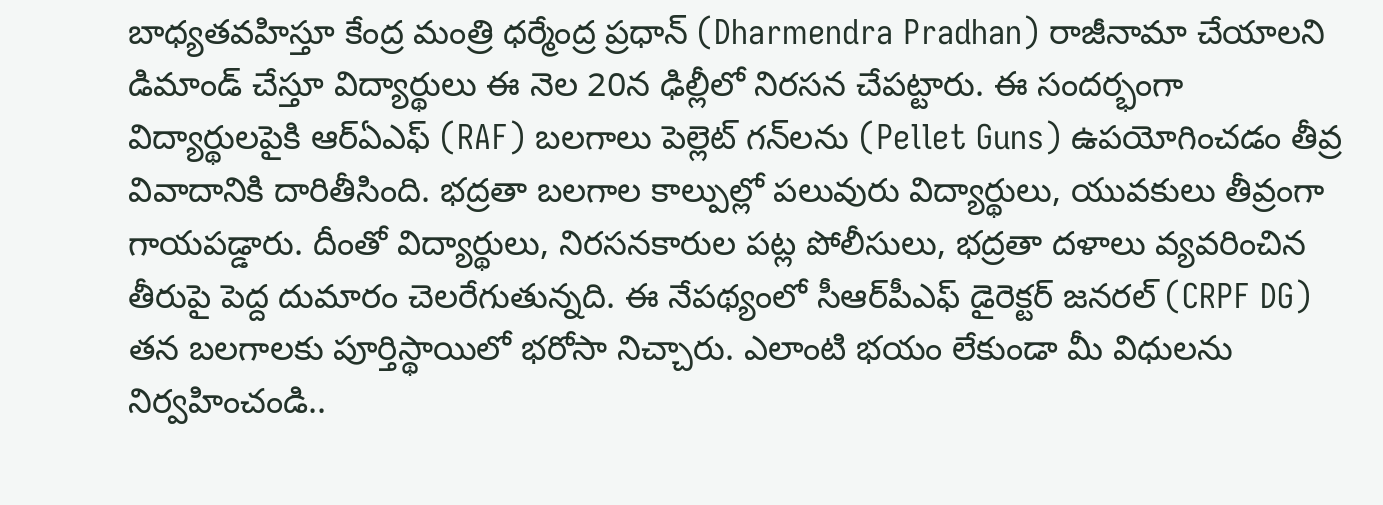బాధ్య‌తవ‌హిస్తూ కేంద్ర మంత్రి ధ‌ర్మేంద్ర ప్ర‌ధాన్ (Dharmendra Pradhan) రాజీనామా చేయాల‌ని డిమాండ్ చేస్తూ విద్యార్థులు ఈ నెల 20న‌ ఢిల్లీలో నిర‌స‌న చేప‌ట్టారు. ఈ సంద‌ర్భంగా విద్యార్థుల‌పైకి ఆర్ఏఎఫ్‌ (RAF) బ‌ల‌గాలు పెల్లెట్ గ‌న్‌ల‌ను (Pellet Guns) ఉప‌యోగించడం తీవ్ర వివాదానికి దారితీసింది. భ‌ద్ర‌తా బ‌ల‌గాల కాల్పుల్లో ప‌లువురు విద్యార్థులు, యువ‌కులు తీవ్రంగా గాయ‌ప‌డ్డారు. దీంతో విద్యార్థులు, నిర‌స‌న‌కారుల ప‌ట్ల పోలీసులు, భ‌ద్ర‌తా ద‌ళాలు వ్య‌వ‌రించిన తీరుపై పెద్ద దుమారం చెల‌రేగుతున్న‌ది. ఈ నేప‌థ్యంలో సీఆర్‌పీఎఫ్ డైరెక్ట‌ర్ జ‌న‌ర‌ల్ (CRPF DG) త‌న బ‌ల‌గాల‌కు పూర్తిస్థాయిలో భ‌రోసా నిచ్చారు. ఎలాంటి భ‌యం లేకుండా మీ విధుల‌ను నిర్వ‌హించండి..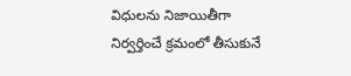విధుల‌ను నిజాయితీగా నిర్వ‌ర్తించే క్ర‌మంలో తీసుకునే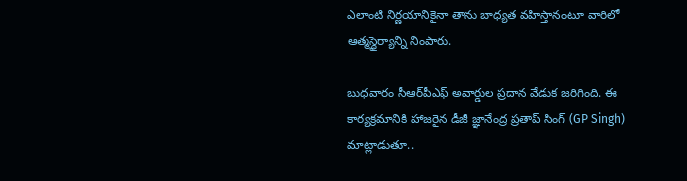ఎలాంటి నిర్ణ‌యానికైనా తాను బాధ్య‌త వ‌హిస్తానంటూ వారిలో ఆత్మ‌స్థైర్యాన్ని నింపారు.

బుధ‌వారం సీఆర్‌పీఎఫ్ అవార్డుల ప్ర‌దాన వేడుక జ‌రిగింది. ఈ కార్య‌క్ర‌మానికి హాజ‌రైన డీజీ జ్ఞానేంద్ర ప్ర‌తాప్ సింగ్ (GP Singh) మాట్లాడుతూ..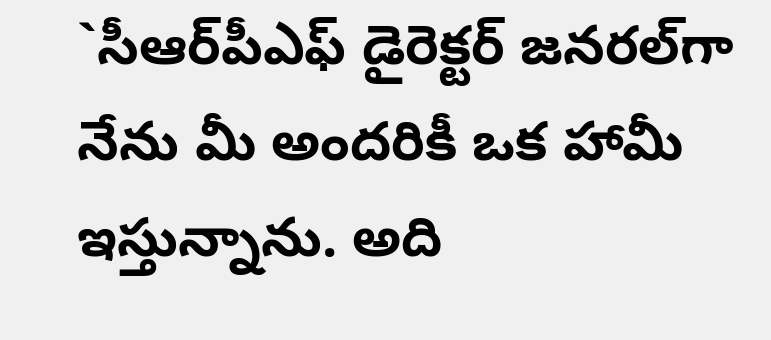`సీఆర్‌పీఎఫ్ డైరెక్ట‌ర్ జ‌న‌ర‌ల్‌గా నేను మీ అంద‌రికీ ఒక హామీ ఇస్తున్నాను. అది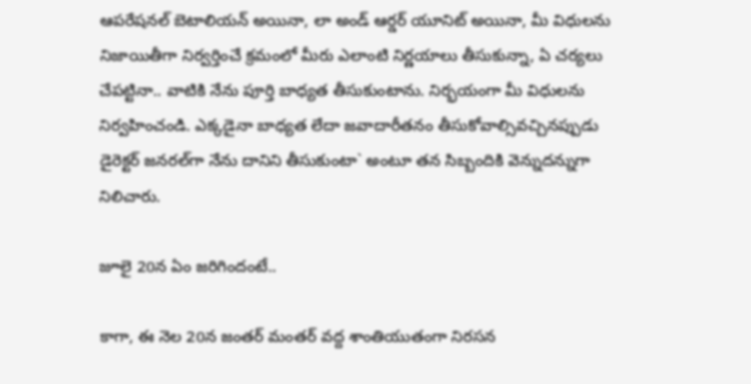ఆప‌రేష‌న‌ల్ బెటాలియ‌న్ అయినా, లా అండ్ ఆర్డ‌ర్ యూనిట్ అయినా, మీ విధుల‌ను నిజాయితీగా నిర్వ‌ర్తించే క్ర‌మంలో మీరు ఎలాంటి నిర్ణ‌యాలు తీసుకున్నా, ఏ చ‌ర్య‌లు చేప‌ట్టినా.. వాటికి నేను పూర్తి బాధ్య‌త తీసుకుంటాను. నిర్భ‌యంగా మీ విధుల‌ను నిర్వ‌హించండి. ఎక్క‌డైనా బాధ్య‌త లేదా జ‌వాదారీత‌నం తీసుకోవాల్సివ‌చ్చిన‌ప్పుడు డైరెక్ట‌ర్ జ‌న‌ర‌ల్‌గా నేను దానిని తీసుకుంటా` అంటూ త‌న సిబ్బందికి వెన్నుద‌న్నుగా నిలిచారు.

జూలై 20న ఏం జ‌రిగిందంటే..

కాగా, ఈ నెల 20న జంత‌ర్ మంత‌ర్ వ‌ద్ద శాంతియుతంగా నిర‌స‌న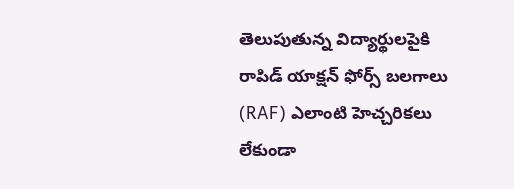తెలుపుతున్న విద్యార్థుల‌పైకి రాపిడ్ యాక్ష‌న్ ఫోర్స్ బ‌ల‌గాలు (RAF) ఎలాంటి హెచ్చ‌రిక‌లు లేకుండా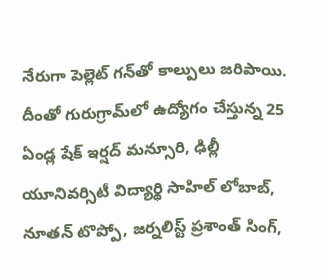నేరుగా పెల్లెట్ గ‌న్‌తో కాల్పులు జ‌రిపాయి. దీంతో గురుగ్రామ్‌లో ఉద్యోగం చేస్తున్న 25 ఏండ్ల షేక్ ఇర్ష‌ద్ మ‌న్సూరి, ఢిల్లీ యూనివ‌ర్సిటీ విద్యార్థి సాహిల్ లోబాబ్, నూత‌న్ టొప్పో, జ‌ర్న‌లిస్ట్ ప్ర‌శాంత్ సింగ్‌,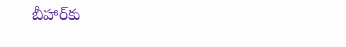బీహార్‌కు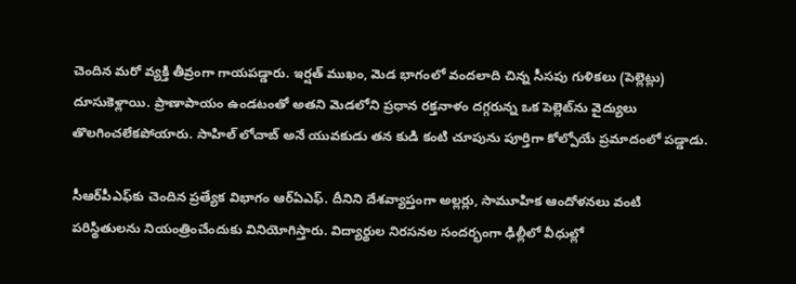చెందిన మ‌రో వ్య‌క్తి తీవ్రంగా గాయ‌ప‌డ్డారు. ఇర్ష‌త్ ముఖం, మెడ భాగంలో వంద‌లాది చిన్న సీస‌పు గుళిక‌లు (పెల్లెట్లు) దూసుకెళ్లాయి. ప్రాణాపాయం ఉండ‌టంతో అత‌ని మెడ‌లోని ప్ర‌ధాన ర‌క్త‌నాళం ద‌గ్గ‌రున్న ఒక పెల్లెట్‌ను వైద్యులు తొల‌గించ‌లేక‌పోయారు. సాహిల్ లోచాబ్ అనే యువ‌కుడు త‌న కుడి కంటి చూపును పూర్తిగా కోల్పోయే ప్ర‌మాదంలో ప‌డ్డాడు.

సీఆర్‌పీఎఫ్‌కు చెందిన ప్ర‌త్యేక విభాగం ఆర్ఏఎఫ్‌. దీనిని దేశ‌వ్యాప్తంగా అల్ల‌ర్లు, సామూహిక ఆందోళ‌న‌లు వంటి ప‌రిస్థితుల‌ను నియంత్రించేందుకు వినియోగిస్తారు. విద్యార్థుల నిర‌స‌న‌ల సంద‌ర్భంగా ఢిల్లీలో వీధుల్లో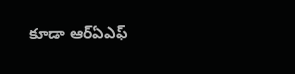కూడా ఆర్ఏఎఫ్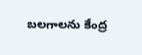బ‌ల‌గాల‌ను కేంద్ర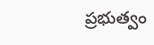ప్ర‌భుత్వం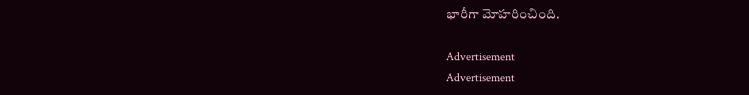భారీగా మోహ‌రించింది.

Advertisement
Advertisement